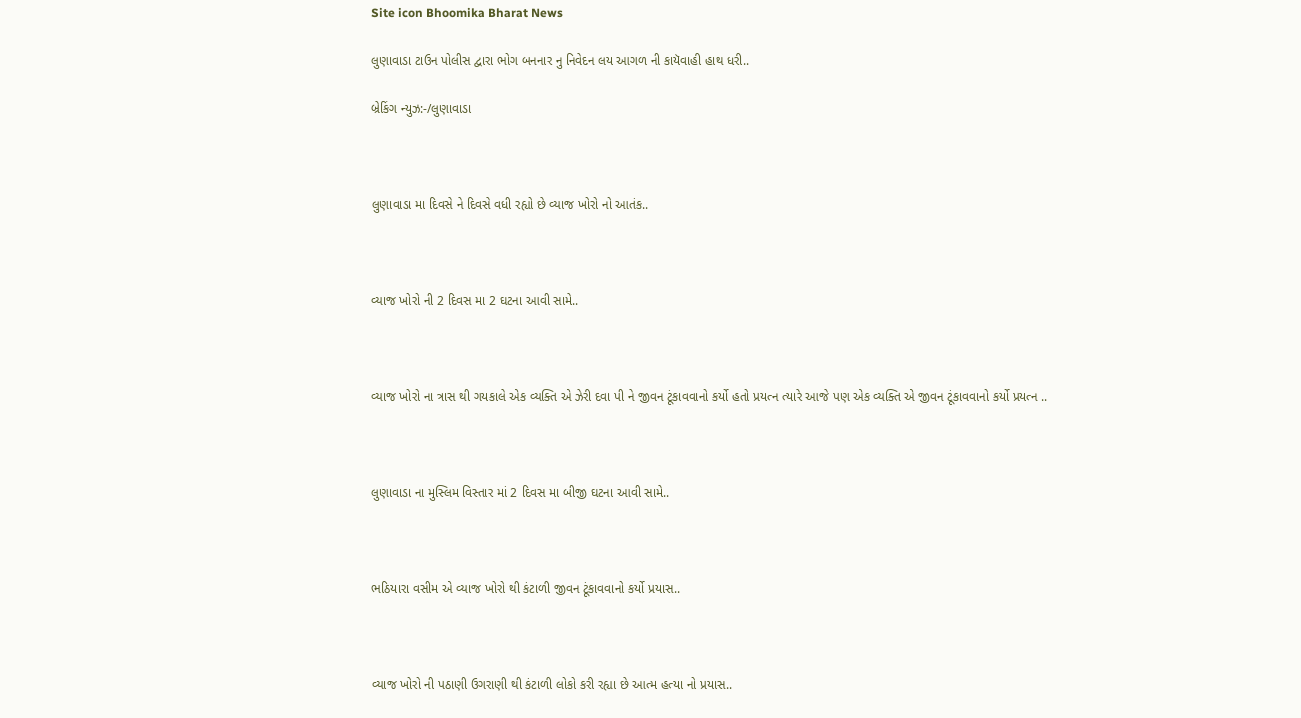Site icon Bhoomika Bharat News

લુણાવાડા ટાઉન પોલીસ દ્વારા ભોગ બનનાર નુ નિવેદન લય આગળ ની કાયૅવાહી હાથ ધરી..

બ્રેકિંગ ન્યુઝ:-/લુણાવાડા



લુણાવાડા મા દિવસે ને દિવસે વધી રહ્યો છે વ્યાજ ખોરો નો આતંક..



વ્યાજ ખોરો ની 2 દિવસ મા 2 ઘટના આવી સામે..



વ્યાજ ખોરો ના ત્રાસ થી ગયકાલે એક વ્યક્તિ એ ઝેરી દવા પી ને જીવન ટૂંકાવવાનો કર્યો હતો પ્રયત્ન ત્યારે આજે પણ એક વ્યક્તિ એ જીવન ટૂંકાવવાનો કર્યો પ્રયત્ન ..



લુણાવાડા ના મુસ્લિમ વિસ્તાર માં 2 દિવસ મા બીજી ઘટના આવી સામે..



ભઠિયારા વસીમ એ વ્યાજ ખોરો થી કંટાળી જીવન ટૂંકાવવાનો કર્યો પ્રયાસ..



વ્યાજ ખોરો ની પઠાણી ઉગરાણી થી કંટાળી લોકો કરી રહ્યા છે આત્મ હત્યા નો પ્રયાસ..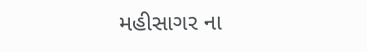મહીસાગર ના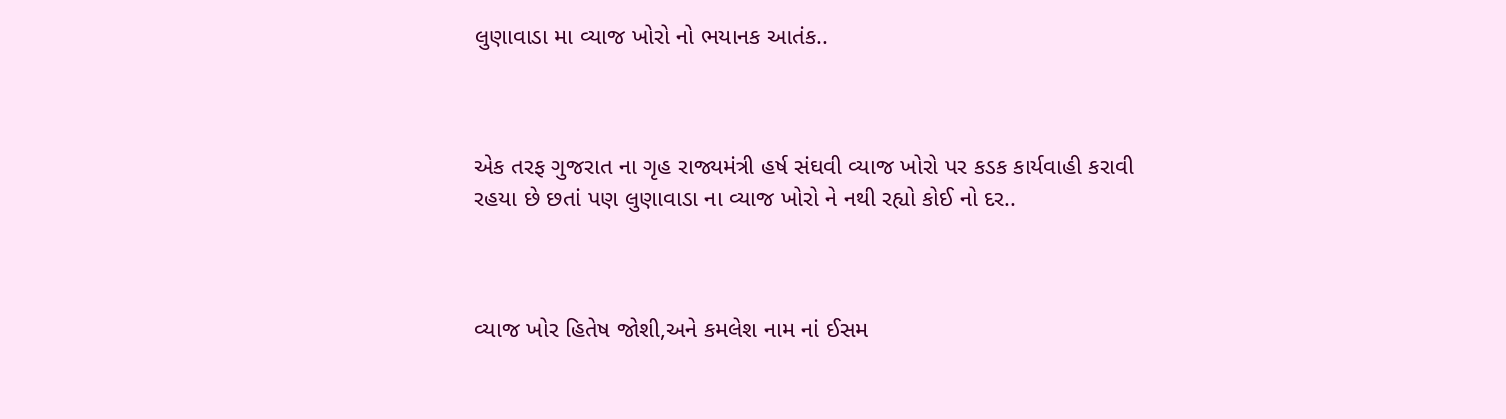લુણાવાડા મા વ્યાજ ખોરો નો ભયાનક આતંક..



એક તરફ ગુજરાત ના ગૃહ રાજ્યમંત્રી હર્ષ સંઘવી વ્યાજ ખોરો પર કડક કાર્યવાહી કરાવી રહયા છે છતાં પણ લુણાવાડા ના વ્યાજ ખોરો ને નથી રહ્યો કોઈ નો દર..



વ્યાજ ખોર હિતેષ જોશી,અને કમલેશ નામ નાં ઈસમ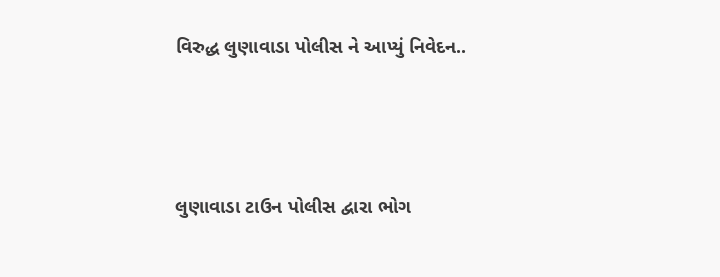વિરુદ્ધ લુણાવાડા પોલીસ ને આપ્યું નિવેદન..



લુણાવાડા ટાઉન પોલીસ દ્વારા ભોગ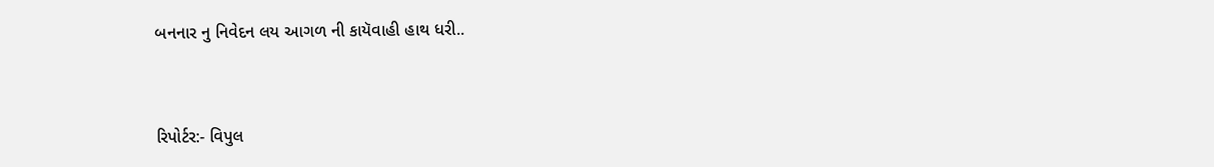બનનાર નુ નિવેદન લય આગળ ની કાયૅવાહી હાથ ધરી..



રિપોર્ટર:- વિપુલ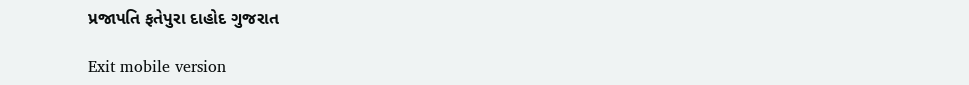પ્રજાપતિ ફતેપુરા દાહોદ ગુજરાત

Exit mobile version